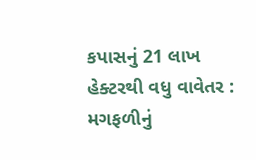કપાસનું 21 લાખ હેક્ટરથી વધુ વાવેતર : મગફળીનું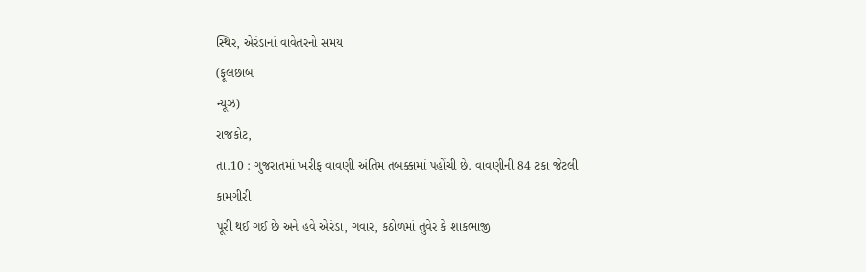સ્થિર, એરંડાનાં વાવેતરનો સમય
(ફૂલછાબ
ન્યૂઝ)
રાજકોટ,
તા.10 : ગુજરાતમાં ખરીફ વાવણી અંતિમ તબક્કામાં પહોંચી છે. વાવણીની 84 ટકા જેટલી કામગીરી
પૂરી થઈ ગઈ છે અને હવે એરંડા, ગવાર, કઠોળમાં તુવેર કે શાકભાજી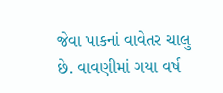જેવા પાકનાં વાવેતર ચાલુ
છે. વાવણીમાં ગયા વર્ષ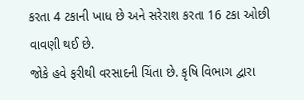કરતા 4 ટકાની ખાધ છે અને સરેરાશ કરતા 16 ટકા ઓછી વાવણી થઈ છે.
જોકે હવે ફરીથી વરસાદની ચિંતા છે. કૃષિ વિભાગ દ્વારા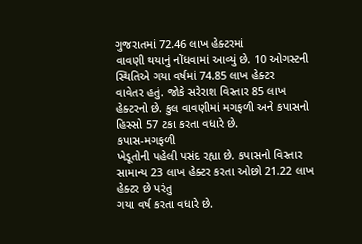ગુજરાતમાં 72.46 લાખ હેક્ટરમાં
વાવણી થયાનું નોંધવામાં આવ્યું છે. 10 ઓગસ્ટની સ્થિતિએ ગયા વર્ષમાં 74.85 લાખ હેક્ટર
વાવેતર હતું. જોકે સરેરાશ વિસ્તાર 85 લાખ હેક્ટરનો છે. કુલ વાવણીમાં મગફળી અને કપાસનો
હિસ્સો 57 ટકા કરતા વધારે છે.
કપાસ-મગફળી
ખેડૂતોની પહેલી પસંદ રહ્યા છે. કપાસનો વિસ્તાર સામાન્ય 23 લાખ હેક્ટર કરતા ઓછો 21.22 લાખ હેક્ટર છે પરંતુ
ગયા વર્ષ કરતા વધારે છે.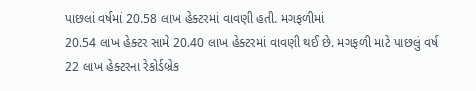પાછલાં વર્ષમાં 20.58 લાખ હેક્ટરમાં વાવણી હતી. મગફળીમાં
20.54 લાખ હેક્ટર સામે 20.40 લાખ હેક્ટરમાં વાવણી થઈ છે. મગફળી માટે પાછલું વર્ષ
22 લાખ હેક્ટરના રેકોર્ડબ્રેક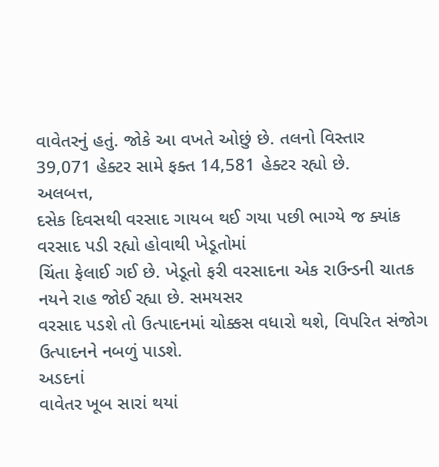વાવેતરનું હતું. જોકે આ વખતે ઓછું છે. તલનો વિસ્તાર
39,071 હેક્ટર સામે ફક્ત 14,581 હેક્ટર રહ્યો છે.
અલબત્ત,
દસેક દિવસથી વરસાદ ગાયબ થઈ ગયા પછી ભાગ્યે જ ક્યાંક વરસાદ પડી રહ્યો હોવાથી ખેડૂતોમાં
ચિંતા ફેલાઈ ગઈ છે. ખેડૂતો ફરી વરસાદના એક રાઉન્ડની ચાતક નયને રાહ જોઈ રહ્યા છે. સમયસર
વરસાદ પડશે તો ઉત્પાદનમાં ચોક્કસ વધારો થશે, વિપરિત સંજોગ ઉત્પાદનને નબળું પાડશે.
અડદનાં
વાવેતર ખૂબ સારાં થયાં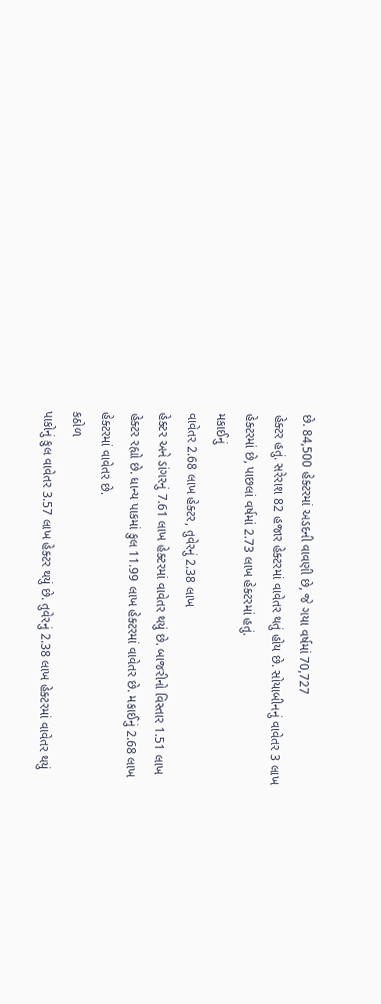છે. 84,500 હેક્ટરમાં અડદની વાવણી છે, જે ગયા વર્ષમાં 70,727
હેક્ટર હતું. સરેરાશ 82 હજાર હેક્ટરમાં વાવેતર થતું હોય છે. સોયાબીનનું વાવેતર 3 લાખ
હેક્ટરમાં છે, પાછલાં વર્ષમાં 2.73 લાખ હેક્ટરમાં હતું.
મકાઈનું
વાવેતર 2.68 લાખ હેક્ટર, તુવેરનું 2.38 લાખ
હેક્ટર અને ડાંગરનું 7.61 લાખ હેક્ટરમાં વાવેતર થયું છે. બાજરીનો વિસ્તાર 1.51 લાખ
હેક્ટર રહ્યો છે. ધાન્ય પાકમાં કુલ 11.99 લાખ હેક્ટરમાં વાવેતર છે. મકાઈનું 2.68 લાખ
હેક્ટરમાં વાવેતર છે.
કઠોળ
પાકોનું કુલ વાવેતર 3.57 લાખ હેક્ટર થયું છે. તુવેરનું 2.38 લાખ હેક્ટરમાં વાવેતર થયું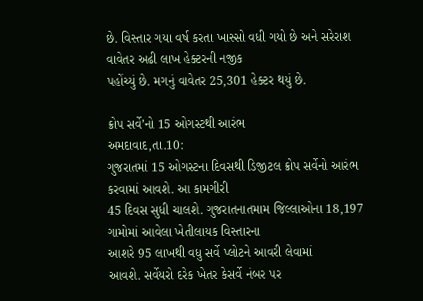છે. વિસ્તાર ગયા વર્ષ કરતા ખાસ્સો વધી ગયો છે અને સરેરાશ વાવેતર અઢી લાખ હેક્ટરની નજીક
પહોંચ્યું છે. મગનું વાવેતર 25,301 હેક્ટર થયું છે.

ક્રોપ સર્વે’નો 15 ઓગસ્ટથી આરંભ
અમદાવાદ,તા.10:
ગુજરાતમાં 15 ઓગસ્ટના દિવસથી ડિજીટલ ક્રોપ સર્વેનો આરંભ કરવામાં આવશે. આ કામગીરી
45 દિવસ સુધી ચાલશે. ગુજરાતનાતમામ જિલ્લાઓના 18,197 ગામોમાં આવેલા ખેતીલાયક વિસ્તારના
આશરે 95 લાખથી વધુ સર્વે પ્લોટને આવરી લેવામાં
આવશે. સર્વેયરો દરેક ખેતર કેસર્વે નંબર પર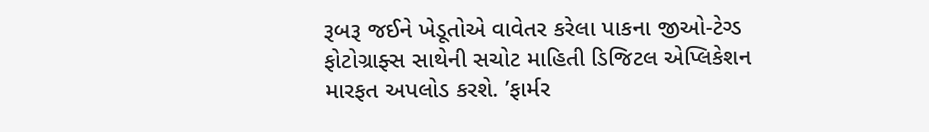રૂબરૂ જઈને ખેડૂતોએ વાવેતર કરેલા પાકના જીઓ-ટેગ્ડ
ફોટોગ્રાફ્સ સાથેની સચોટ માહિતી ડિજિટલ એપ્લિકેશન મારફત અપલોડ કરશે. ’ફાર્મર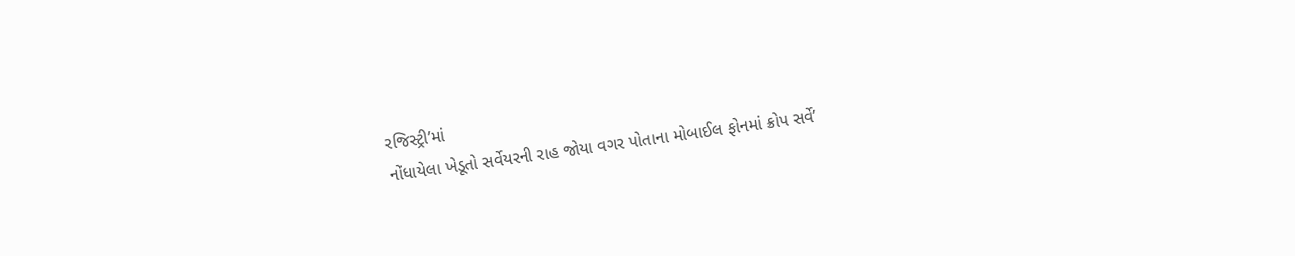રજિસ્ટ્રી’માં
નોંધાયેલા ખેડૂતો સર્વેયરની રાહ જોયા વગર પોતાના મોબાઈલ ફોનમાં ક્રોપ સર્વે’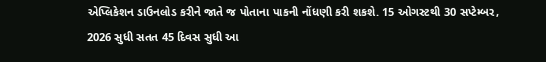એપ્લિકેશન ડાઉનલોડ કરીને જાતે જ પોતાના પાકની નોંધણી કરી શકશે. 15 ઓગસ્ટથી 30 સપ્ટેમ્બર,
2026 સુધી સતત 45 દિવસ સુધી આ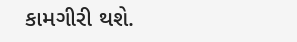કામગીરી થશે.